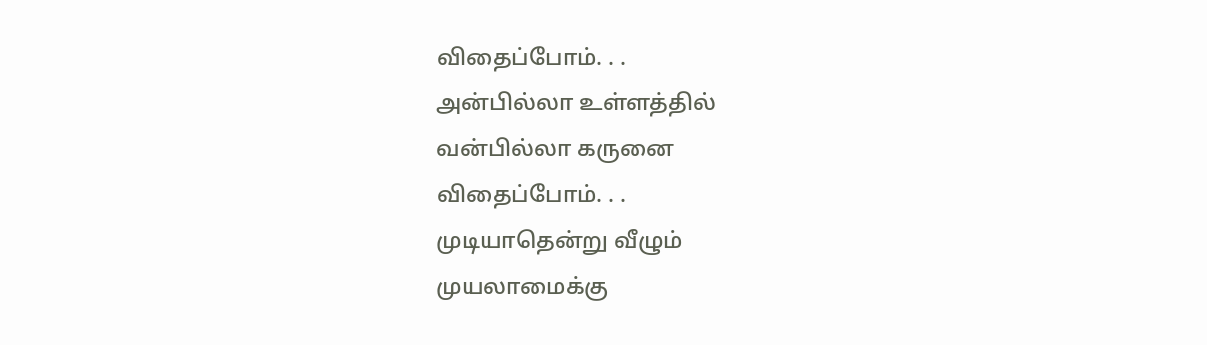விதைப்போம். . .
அன்பில்லா உள்ளத்தில்
வன்பில்லா கருனை
விதைப்போம். . .
முடியாதென்று வீழும்
முயலாமைக்கு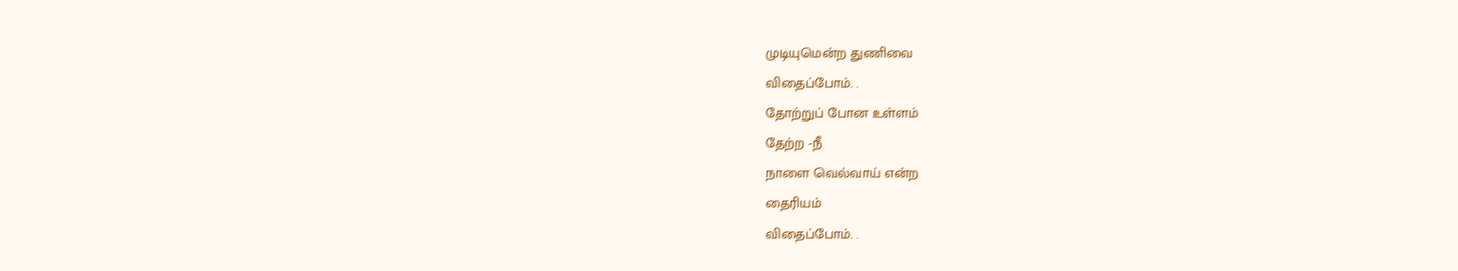முடியுமென்ற துணிவை
விதைப்போம். .
தோற்றுப் போன உள்ளம்
தேற்ற -நீ
நாளை வெல்வாய் என்ற
தைரியம்
விதைப்போம். .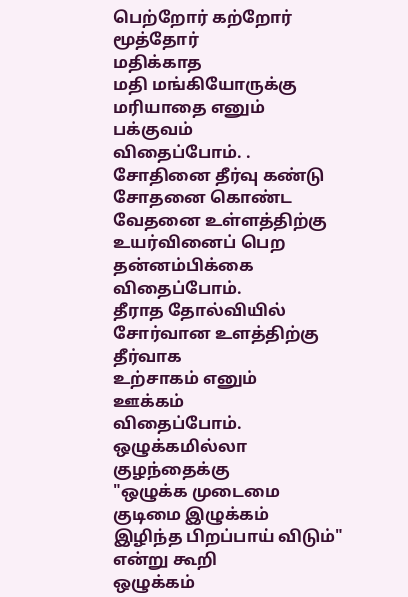பெற்றோர் கற்றோர்
மூத்தோர்
மதிக்காத
மதி மங்கியோருக்கு
மரியாதை எனும்
பக்குவம்
விதைப்போம். .
சோதினை தீர்வு கண்டு
சோதனை கொண்ட
வேதனை உள்ளத்திற்கு
உயர்வினைப் பெற
தன்னம்பிக்கை
விதைப்போம்.
தீராத தோல்வியில்
சோர்வான உளத்திற்கு
தீர்வாக
உற்சாகம் எனும்
ஊக்கம்
விதைப்போம்.
ஒழுக்கமில்லா
குழந்தைக்கு
"ஒழுக்க முடைமை
குடிமை இழுக்கம்
இழிந்த பிறப்பாய் விடும்"
என்று கூறி
ஒழுக்கம்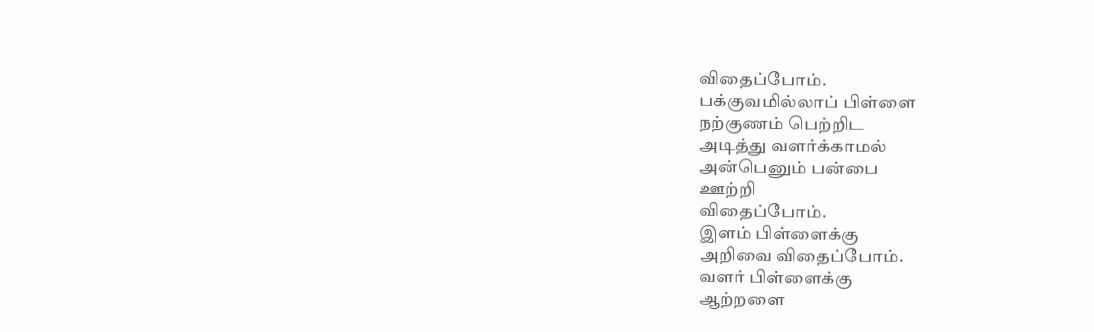விதைப்போம்.
பக்குவமில்லாப் பிள்ளை
நற்குணம் பெற்றிட
அடித்து வளர்க்காமல்
அன்பெனும் பன்பை
ஊற்றி
விதைப்போம்.
இளம் பிள்ளைக்கு
அறிவை விதைப்போம்.
வளர் பிள்ளைக்கு
ஆற்றளை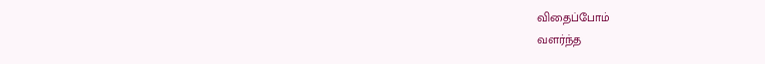விதைப்போம்
வளர்ந்த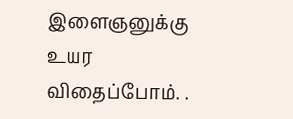இளைஞனுக்கு
உயர விதைப்போம். .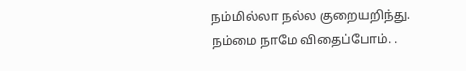நம்மில்லா நல்ல குறையறிந்து.
நம்மை நாமே விதைப்போம். .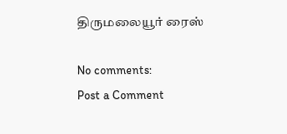திருமலையூர் ரைஸ்

No comments:
Post a Comment